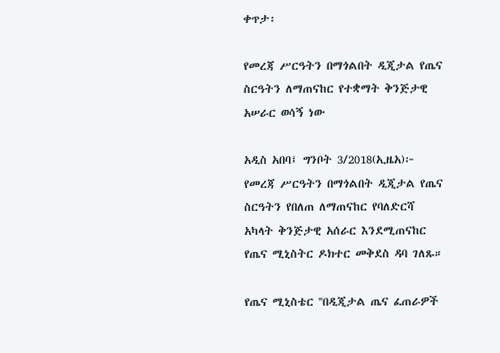ቀጥታ፡

የመረጃ ሥርዓትን በማጎልበት ዲጂታል የጤና ስርዓትን ለማጠናከር የተቋማት ቅንጅታዊ አሠራር ወሳኝ ነው

አዲስ አበባ፤ ግንቦት 3/2018(ኢዜአ)፦ የመረጃ ሥርዓትን በማጎልበት ዲጂታል የጤና ስርዓትን የበለጠ ለማጠናከር የባለድርሻ አካላት ቅንጅታዊ አሰራር እንደሚጠናከር የጤና ሚኒስትር ዶክተር መቅደስ ዳባ ገለጹ።

የጤና ሚኒስቴር ''በዲጂታል ጤና ፈጠራዎች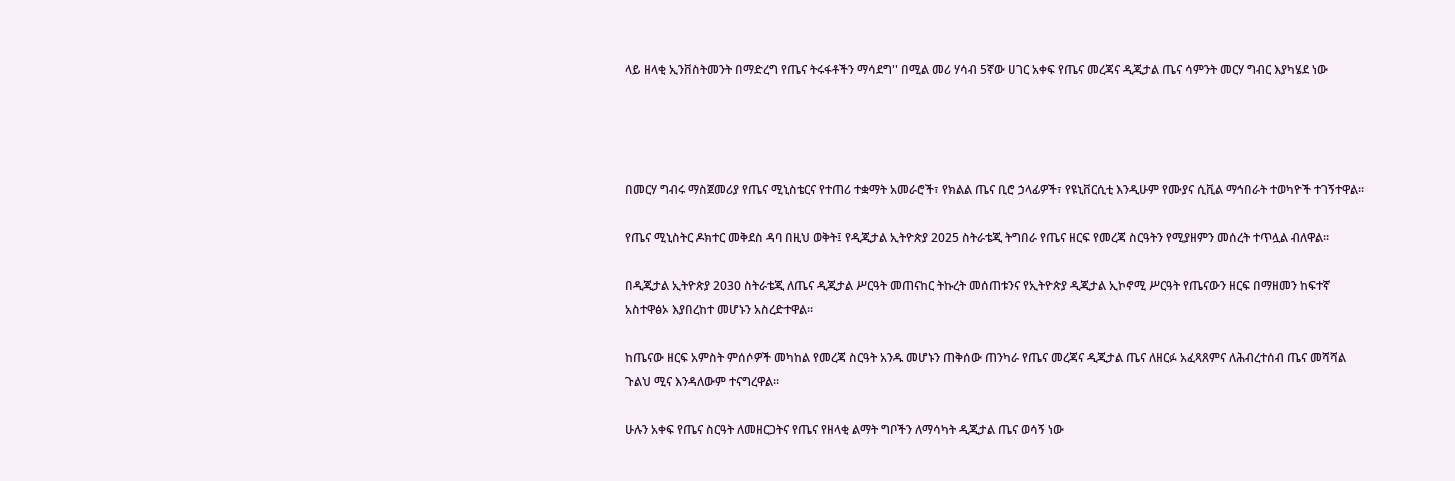ላይ ዘላቂ ኢንቨስትመንት በማድረግ የጤና ትሩፋቶችን ማሳደግ'' በሚል መሪ ሃሳብ 5ኛው ሀገር አቀፍ የጤና መረጃና ዲጂታል ጤና ሳምንት መርሃ ግብር እያካሄደ ነው




በመርሃ ግብሩ ማስጀመሪያ የጤና ሚኒስቴርና የተጠሪ ተቋማት አመራሮች፣ የክልል ጤና ቢሮ ኃላፊዎች፣ የዩኒቨርሲቲ እንዲሁም የሙያና ሲቪል ማኅበራት ተወካዮች ተገኝተዋል።

የጤና ሚኒስትር ዶክተር መቅደስ ዳባ በዚህ ወቅት፤ የዲጂታል ኢትዮጵያ 2025 ስትራቴጂ ትግበራ የጤና ዘርፍ የመረጃ ስርዓትን የሚያዘምን መሰረት ተጥሏል ብለዋል።

በዲጂታል ኢትዮጵያ 2030 ስትራቴጂ ለጤና ዲጂታል ሥርዓት መጠናከር ትኩረት መሰጠቱንና የኢትዮጵያ ዲጂታል ኢኮኖሚ ሥርዓት የጤናውን ዘርፍ በማዘመን ከፍተኛ አስተዋፅኦ እያበረከተ መሆኑን አስረድተዋል።

ከጤናው ዘርፍ አምስት ምሰሶዎች መካከል የመረጃ ስርዓት አንዱ መሆኑን ጠቅሰው ጠንካራ የጤና መረጃና ዲጂታል ጤና ለዘርፉ አፈጻጸምና ለሕብረተሰብ ጤና መሻሻል ጉልህ ሚና እንዳለውም ተናግረዋል።

ሁሉን አቀፍ የጤና ስርዓት ለመዘርጋትና የጤና የዘላቂ ልማት ግቦችን ለማሳካት ዲጂታል ጤና ወሳኝ ነው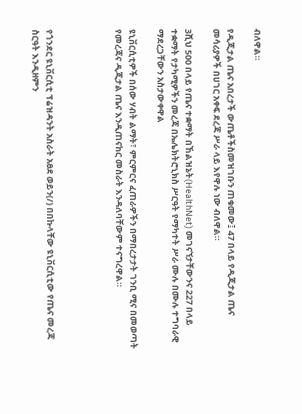ብለዋል።

የዲጂታል ጤና አበረታች ውጤቶችስመዝገቡን ጠቁመው፤ 47 በላይ የዲጂታል ጤና መሳሪያዎች በሀገር አቀፍ ደረጃ ሥራ ላይ እየዋሉ ነው ብለዋል።

3ሺህ 500 በላይ የጤና ተቋማት በኸልዝኔት(HealthNet) መገናኘታቸውንና 227 በላይ ተቋማት የታካሚዎችን መረጃ በኤሌክትሮኒክስ ሥርዓት የማካተት ሥራ ሙሉ በሙሉ ተግባራዊ ማደረጋቸውን አስታውቀዋል

ዩኒቨርሲቲዎች በሰው ሃብት ልማት፣ ምርምርና ፈጠራዎችን በማበረታታት ገንቢ ሚና በመወጣት የመረጃና ዲጂታል ጤና እንዲጠናከር መስራት እንዳለባቸውም ተናግረዋል።




የጎንደር ዩኒቨርሲቲ ፕሬዝዳንት አስራት አፀደ ወይን(/) በበኩላቸው ዩኒቨርሲቲው የጤና መረጃ ስርዓት እንዲዘምን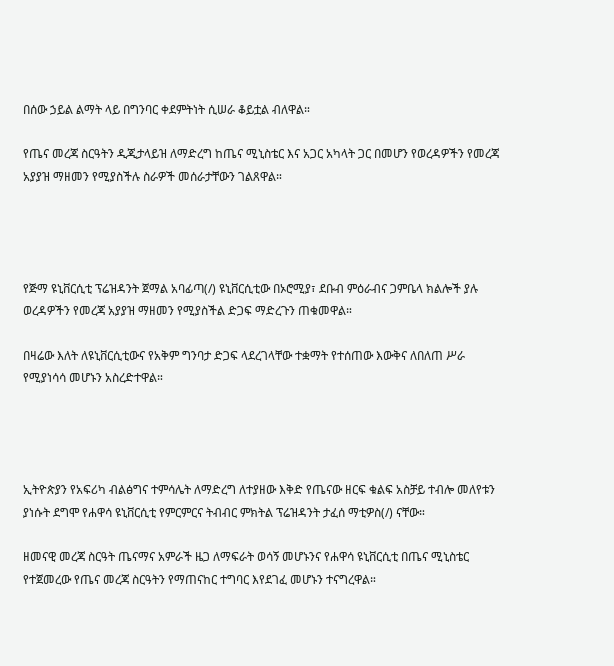በሰው ኃይል ልማት ላይ በግንባር ቀደምትነት ሲሠራ ቆይቷል ብለዋል።

የጤና መረጃ ስርዓትን ዲጂታላይዝ ለማድረግ ከጤና ሚኒስቴር እና አጋር አካላት ጋር በመሆን የወረዳዎችን የመረጃ አያያዝ ማዘመን የሚያስችሉ ስራዎች መሰራታቸውን ገልጸዋል።




የጅማ ዩኒቨርሲቲ ፕሬዝዳንት ጀማል አባፊጣ(/) ዩኒቨርሲቲው በኦሮሚያ፣ ደቡብ ምዕራብና ጋምቤላ ክልሎች ያሉ ወረዳዎችን የመረጃ አያያዝ ማዘመን የሚያስችል ድጋፍ ማድረጉን ጠቁመዋል።

በዛሬው እለት ለዩኒቨርሲቲውና የአቅም ግንባታ ድጋፍ ላደረገላቸው ተቋማት የተሰጠው እውቅና ለበለጠ ሥራ የሚያነሳሳ መሆኑን አስረድተዋል።




ኢትዮጵያን የአፍሪካ ብልፅግና ተምሳሌት ለማድረግ ለተያዘው እቅድ የጤናው ዘርፍ ቁልፍ አስቻይ ተብሎ መለየቱን ያነሱት ደግሞ የሐዋሳ ዩኒቨርሲቲ የምርምርና ትብብር ምክትል ፕሬዝዳንት ታፈሰ ማቲዎስ(/) ናቸው።

ዘመናዊ መረጃ ስርዓት ጤናማና አምራች ዜጋ ለማፍራት ወሳኝ መሆኑንና የሐዋሳ ዩኒቨርሲቲ በጤና ሚኒስቴር የተጀመረው የጤና መረጃ ስርዓትን የማጠናከር ተግባር እየደገፈ መሆኑን ተናግረዋል።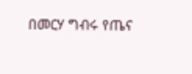በመርሃ ግብሩ የጤና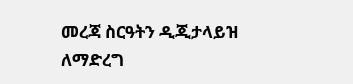መረጃ ስርዓትን ዲጂታላይዝ ለማድረግ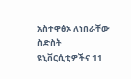አስተዋፅኦ ለነበራቸው ስድስት ዩኒቨርሲቲዎችና 11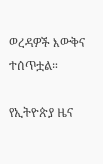ወረዳዎች እውቅና ተሰጥቷል።

የኢትዮጵያ ዜና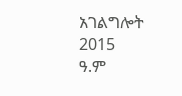አገልግሎት
2015
ዓ.ም